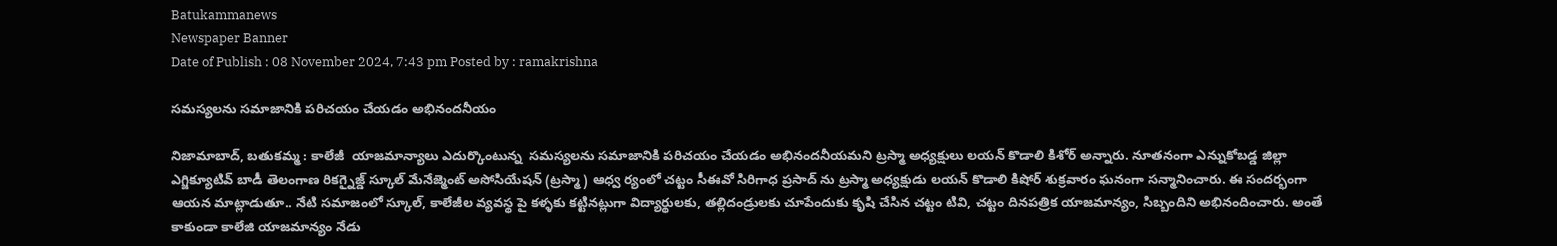Batukammanews
Newspaper Banner
Date of Publish : 08 November 2024, 7:43 pm Posted by : ramakrishna

సమస్యలను సమాజానికి పరిచయం చేయడం అభినందనీయం

నిజామాబాద్, బతుకమ్మ : కాలేజీ  యాజమాన్యాలు ఎదుర్కొంటున్న  సమస్యలను సమాజానికి పరిచయం చేయడం అభినందనీయమని ట్రస్మా అధ్యక్షులు లయన్ కొడాలి కిశోర్ అన్నారు. నూతనంగా ఎన్నుకోబడ్డ జిల్లా ఎగ్జిక్యూటివ్ బాడీ తెలంగాణ రికగ్నైజ్డ్ స్కూల్ మేనేజ్మెంట్ అసోసియేషన్ (ట్రస్మా) ఆధ్వ ర్యంలో చట్టం సీఈవో సిరిగాధ ప్రసాద్ ను ట్రస్మా అధ్యక్షుడు లయన్ కొడాలి కిషోర్ శుక్రవారం ఘనంగా సన్మానించారు. ఈ సందర్భంగా ఆయన మాట్లాడుతూ.. నేటి సమాజంలో స్కూల్, కాలేజీల వ్యవస్థ పై కళ్ళకు కట్టినట్లుగా విద్యార్థులకు, తల్లిదండ్రులకు చూపేందుకు కృషి చేసిన చట్టం టివి, చట్టం దినపత్రిక యాజమాన్యం, సిబ్బందిని అభినందించారు. అంతే కాకుండా కాలేజి యాజమాన్యం నేడు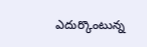ఎదుర్కొంటున్న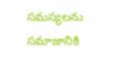సమస్యలను సమాజానికి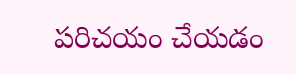పరిచయం చేయడం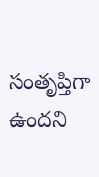సంతృప్తిగా ఉందని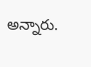అన్నారు.